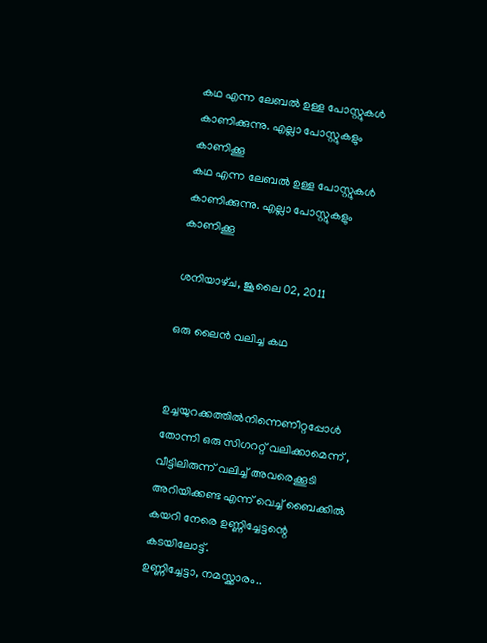കഥ എന്ന ലേബല്‍ ഉള്ള പോസ്റ്റുകള്‍ കാണിക്കുന്നു. എല്ലാ പോസ്റ്റുകളും കാണിക്കൂ
കഥ എന്ന ലേബല്‍ ഉള്ള പോസ്റ്റുകള്‍ കാണിക്കുന്നു. എല്ലാ പോസ്റ്റുകളും കാണിക്കൂ

ശനിയാഴ്‌ച, ജൂലൈ 02, 2011

ഒരു ലൈന്‍ വലിച്ച കഥ


ഉച്ചയുറക്കത്തില്‍നിന്നെണീറ്റപ്പോള്‍ തോന്നി ഒരു സിഗററ്റ് വലിക്കാമെന്ന് , വീട്ടിലിരുന്ന് വലിച്ച് അവരെക്കൂടി അറിയിക്കണ്ട എന്ന് വെച്ച് ബൈക്കില്‍ കയറി നേരെ ഉണ്ണിച്ചേട്ടന്റെ കടയിലോട്ട്.
ഉണ്ണിച്ചേട്ടാ, നമസ്ക്കാരം..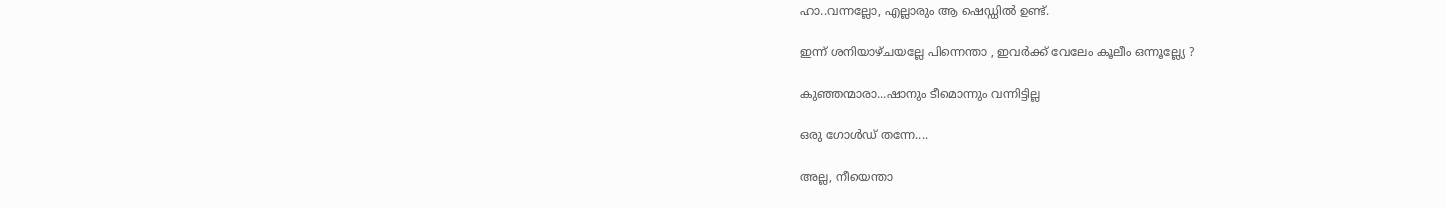ഹാ..വന്നല്ലോ, എല്ലാരും ആ ഷെഡ്ഡില്‍ ഉണ്ട്.

ഇന്ന് ശനിയാഴ്ചയല്ലേ പിന്നെന്താ , ഇവര്‍ക്ക് വേലേം കൂലീം ഒന്നൂല്ല്യേ ?

കുഞ്ഞന്മാരാ...ഷാനും ടീമൊന്നും വന്നിട്ടില്ല

ഒരു ഗോള്‍ഡ് തന്നേ....

അല്ല, നീയെന്താ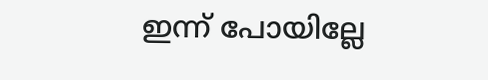ഇന്ന് പോയില്ലേ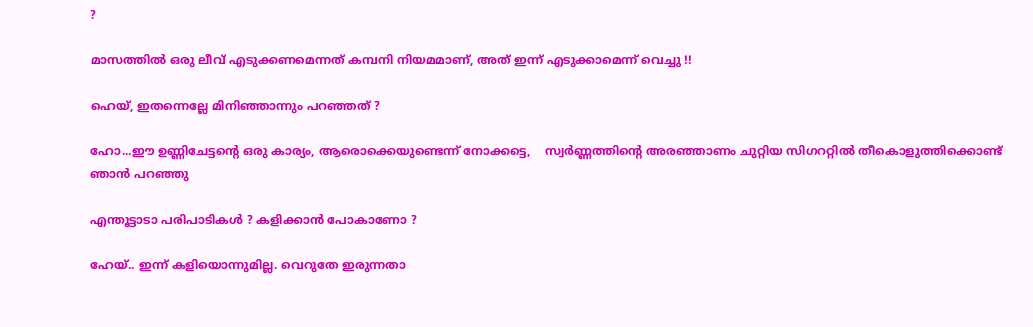?

മാസത്തില്‍ ഒരു ലീവ് എടുക്കണമെന്നത് കമ്പനി നിയമമാണ്, അത് ഇന്ന് എടുക്കാമെന്ന് വെച്ചു !!

ഹെയ്, ഇതന്നെല്ലേ മിനിഞ്ഞാന്നും പറഞ്ഞത് ?

ഹോ...ഈ ഉണ്ണിചേട്ടന്റെ ഒരു കാര്യം, ആരൊക്കെയുണ്ടെന്ന് നോക്കട്ടെ,    സ്വര്‍ണ്ണത്തിന്റെ അരഞ്ഞാണം ചുറ്റിയ സിഗററ്റില്‍ തീകൊളുത്തിക്കൊണ്ട് ഞാന്‍ പറഞ്ഞു

എന്തൂട്ടാടാ പരിപാടികള്‍ ? കളിക്കാന്‍ പോകാണോ ?

ഹേയ്.. ഇന്ന് കളിയൊന്നുമില്ല. വെറുതേ ഇരുന്നതാ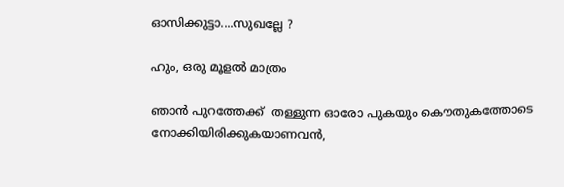ഓസിക്കുട്ടാ....സുഖല്ലേ ?

ഹും, ഒരു മൂളല്‍ മാത്രം

ഞാന്‍ പുറത്തേക്ക്  തള്ളുന്ന ഓരോ പുകയും കൌതുകത്തോടെ നോക്കിയിരിക്കുകയാണവന്‍,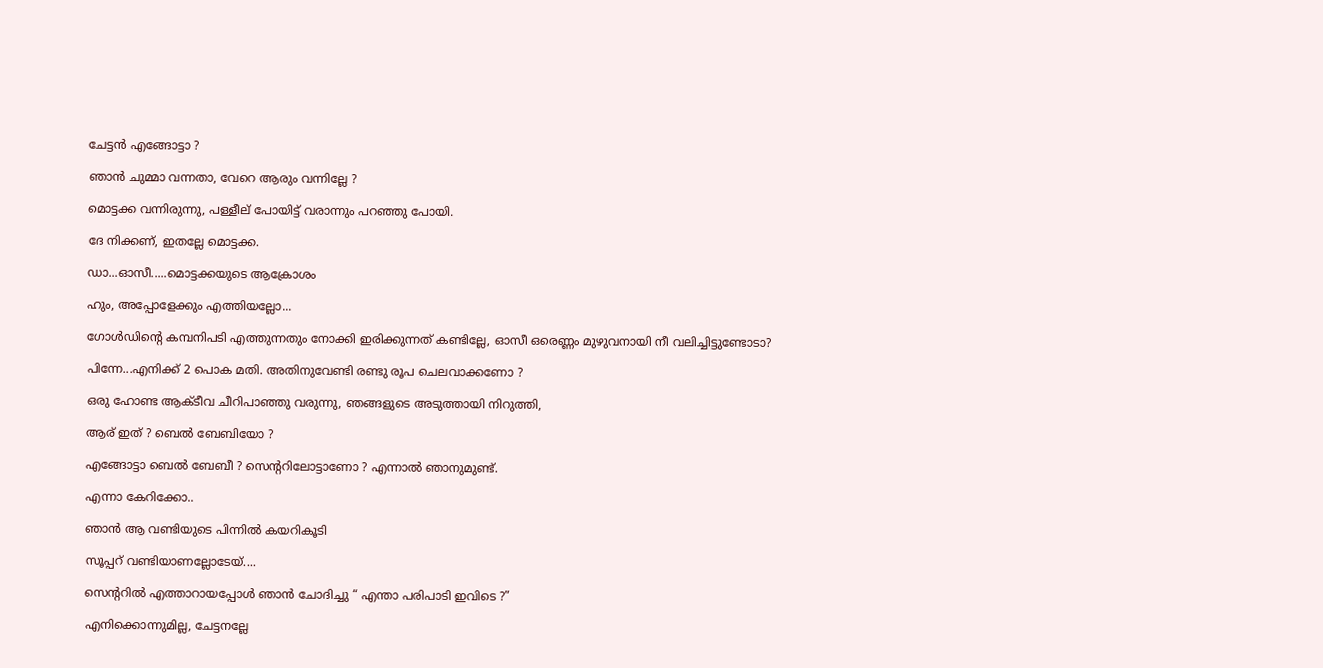ചേട്ടന്‍ എങ്ങോട്ടാ ?

ഞാന്‍ ചുമ്മാ വന്നതാ, വേറെ ആരും വന്നില്ലേ ?

മൊട്ടക്ക വന്നിരുന്നു, പള്ളീല് പോയിട്ട് വരാന്നും പറഞ്ഞു പോയി.

ദേ നിക്കണ്, ഇതല്ലേ മൊട്ടക്ക.

ഡാ...ഓസീ.....മൊട്ടക്കയുടെ ആക്രോശം

ഹും, അപ്പോളേക്കും എത്തിയല്ലോ...

ഗോള്‍ഡിന്റെ കമ്പനിപടി എത്തുന്നതും നോക്കി ഇരിക്കുന്നത് കണ്ടില്ലേ, ഓസീ ഒരെണ്ണം മുഴുവനായി നീ വലിച്ചിട്ടുണ്ടോടാ?

പിന്നേ...എനിക്ക് 2 പൊക മതി. അതിനുവേണ്ടി രണ്ടു രൂപ ചെലവാക്കണോ ?

ഒരു ഹോണ്ട ആക്ടീവ ചീറിപാഞ്ഞു വരുന്നു, ഞങ്ങളുടെ അടുത്തായി നിറുത്തി,

ആര് ഇത് ? ബെല്‍ ബേബിയോ ?

എങ്ങോട്ടാ ബെല്‍ ബേബീ ? സെന്ററിലോട്ടാണോ ? എന്നാല്‍ ഞാനുമുണ്ട്.

എന്നാ കേറിക്കോ..

ഞാന്‍ ആ വണ്ടിയുടെ പിന്നില്‍ കയറികൂടി

സൂപ്പറ് വണ്ടിയാണല്ലോടേയ്....

സെന്ററില്‍ എത്താറായപ്പോള്‍ ഞാന്‍ ചോദിച്ചു “ എന്താ പരിപാടി ഇവിടെ ?”

എനിക്കൊന്നുമില്ല, ചേട്ടനല്ലേ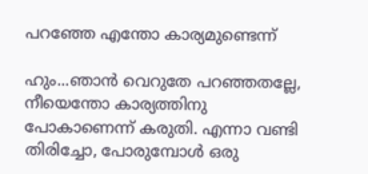പറഞ്ഞേ എന്തോ കാര്യമുണ്ടെന്ന്

ഹും...ഞാന്‍ വെറുതേ പറഞ്ഞതല്ലേ, നീയെന്തോ കാര്യത്തിനു പോകാണെന്ന് കരുതി. എന്നാ വണ്ടി തിരിച്ചോ, പോരുമ്പോള്‍ ഒരു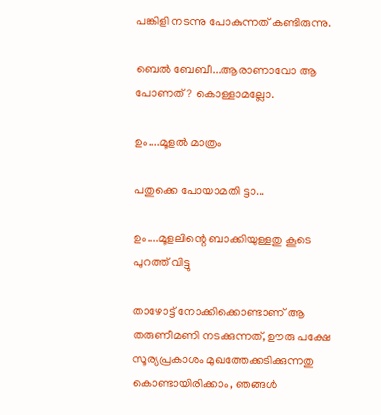പങ്കിളി നടന്നു പോകുന്നത് കണ്ടിരുന്നു.

ബെല്‍ ബേബീ...ആരാണാവോ ആ പോണത് ? കൊള്ളാമല്ലോ.

ഉം....മൂളല്‍ മാത്രം

പതുക്കെ പോയാമതി ട്ടാ...

ഉം....മൂളലിന്റെ ബാക്കിയുള്ളതു കൂടെ പുറത്ത് വിട്ടു

താഴോട്ട് നോക്കിക്കൊണ്ടാണ് ആ തരുണീമണി നടക്കുന്നത്, ഊരു പക്ഷേ സൂര്യപ്രകാശം മുഖത്തേക്കടിക്കുന്നതു കൊണ്ടായിരിക്കാം, ഞങ്ങള്‍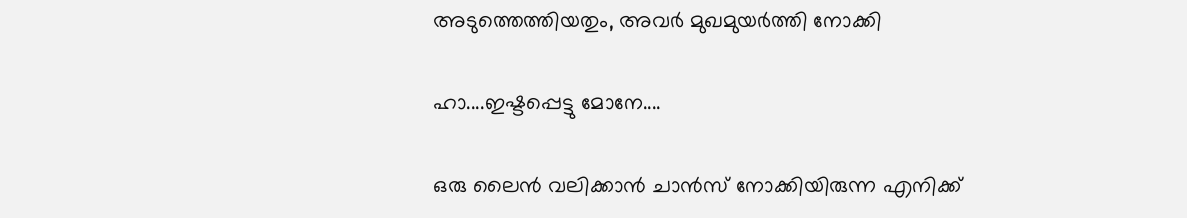അടുത്തെത്തിയതും, അവര്‍ മുഖമുയര്‍ത്തി നോക്കി

ഹാ....ഇഷ്ടപ്പെട്ടു മോനേ....

ഒരു ലൈന്‍ വലിക്കാന്‍ ചാന്‍സ് നോക്കിയിരുന്ന എനിക്ക്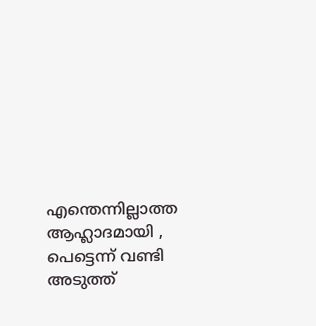എന്തെന്നില്ലാത്ത ആഹ്ലാദമായി , പെട്ടെന്ന് വണ്ടി അടുത്ത്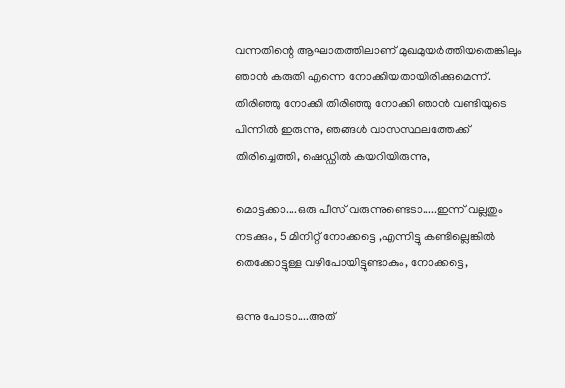വന്നതിന്റെ ആഘാതത്തിലാണ് മുഖമുയര്‍ത്തിയതെങ്കിലും ഞാന്‍ കരുതി എന്നെ നോക്കിയതായിരിക്കുമെന്ന്. തിരിഞ്ഞു നോക്കി തിരിഞ്ഞു നോക്കി ഞാന്‍ വണ്ടിയുടെ പിന്നില്‍ ഇരുന്നു, ഞങ്ങള്‍ വാസസ്ഥലത്തേക്ക് തിരിച്ചെത്തി, ഷെഡ്ഡില്‍ കയറിയിരുന്നു,

മൊട്ടക്കാ....ഒരു പീസ് വരുന്നുണ്ടെടാ.....ഇന്ന് വല്ലതും നടക്കും, 5 മിനിറ്റ് നോക്കട്ടെ ,എന്നിട്ടു കണ്ടില്ലെങ്കില്‍ തെക്കോട്ടുള്ള വഴിപോയിട്ടുണ്ടാകും, നോക്കട്ടെ,

ഒന്നു പോടാ....അത്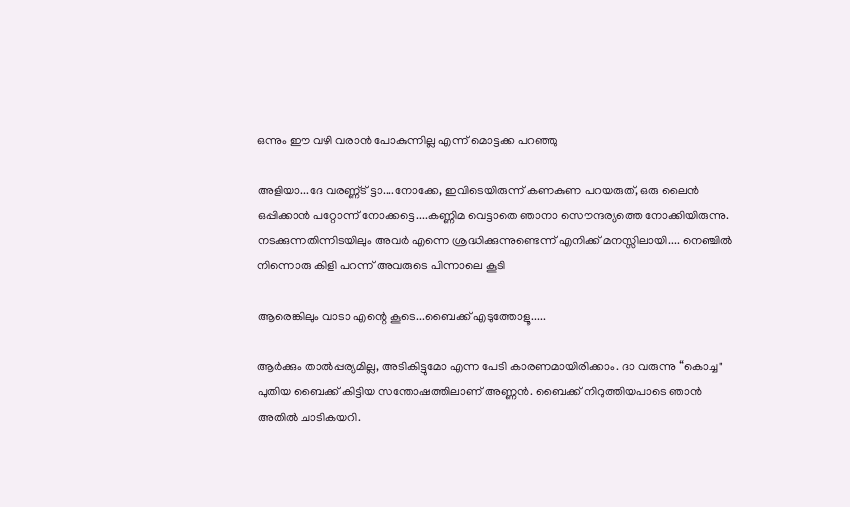ഒന്നും ഈ വഴി വരാന്‍ പോകുന്നില്ല എന്ന് മൊട്ടക്ക പറഞ്ഞു

അളിയാ...ദേ വരണ്ണ്ട് ട്ടാ....നോക്കേ, ഇവിടെയിരുന്ന് കണകുണ പറയരുത്, ഒരു ലൈന്‍ ഒപ്പിക്കാന്‍ പറ്റോന്ന് നോക്കട്ടെ....കണ്ണിമ വെട്ടാതെ ഞാനാ സൌന്ദര്യത്തെ നോക്കിയിരുന്നു.
നടക്കുന്നതിന്നിടയിലും അവര്‍ എന്നെ ശ്രദ്ധിക്കുന്നുണ്ടെന്ന് എനിക്ക് മനസ്സിലായി.... നെഞ്ചില്‍ നിന്നൊരു കിളി പറന്ന് അവരുടെ പിന്നാലെ കൂടി

ആരെങ്കിലും വാടാ എന്റെ കൂടെ...ബൈക്ക് എടുത്തോളൂ.....

ആര്‍ക്കും താല്‍പ്പര്യമില്ല, അടികിട്ടുമോ എന്ന പേടി കാരണമായിരിക്കാം. ദാ വരുന്നു “കൊച്ച" പുതിയ ബൈക്ക് കിട്ടിയ സന്തോഷത്തിലാണ് അണ്ണന്‍. ബൈക്ക് നിറുത്തിയപാടെ ഞാന്‍ അതില്‍ ചാടികയറി.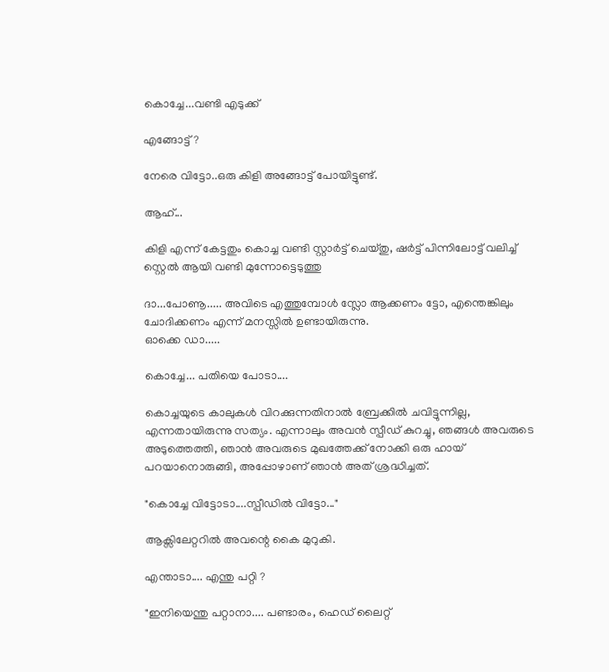കൊച്ചേ...വണ്ടി എടുക്ക്

എങ്ങോട്ട് ?

നേരെ വിട്ടോ..ഒരു കിളി അങ്ങോട്ട് പോയിട്ടുണ്ട്.

ആഹ്...

കിളി എന്ന് കേട്ടതും കൊച്ച വണ്ടി സ്റ്റാര്‍ട്ട് ചെയ്തു, ഷര്‍ട്ട് പിന്നിലോട്ട് വലിച്ച് സ്റ്റെല്‍ ആയി വണ്ടി മുന്നോട്ടെടുത്തു

ദാ...പോണൂ..... അവിടെ എത്തുമ്പോള്‍ സ്ലോ ആക്കണം ട്ടോ, എന്തെങ്കിലും ചോദിക്കണം എന്ന് മനസ്സില്‍ ഉണ്ടായിരുന്നു.
ഓക്കെ ഡാ.....

കൊച്ചേ... പതിയെ പോടാ....

കൊച്ചയുടെ കാലുകള്‍ വിറക്കുന്നതിനാല്‍ ബ്രേക്കില്‍ ചവിട്ടുന്നില്ല, എന്നതായിരുന്നു സത്യം. എന്നാലും അവന്‍ സ്പീഡ് കുറച്ചു, ഞങ്ങള്‍ അവരുടെ അടുത്തെത്തി, ഞാന്‍ അവരുടെ മുഖത്തേക്ക് നോക്കി ഒരു ഹായ് പറയാനൊരുങ്ങി, അപ്പോഴാണ് ഞാന്‍ അത് ശ്രദ്ധിച്ചത്.

"കൊച്ചേ വിട്ടോടാ....സ്പീഡില്‍ വിട്ടോ..."

ആക്സിലേറ്ററില്‍ അവന്റെ കൈ മുറുകി.

എന്താടാ.... എന്തു പറ്റി ?

"ഇനിയെന്തു പറ്റാനാ.... പണ്ടാരം, ഹെഡ് ലൈറ്റ്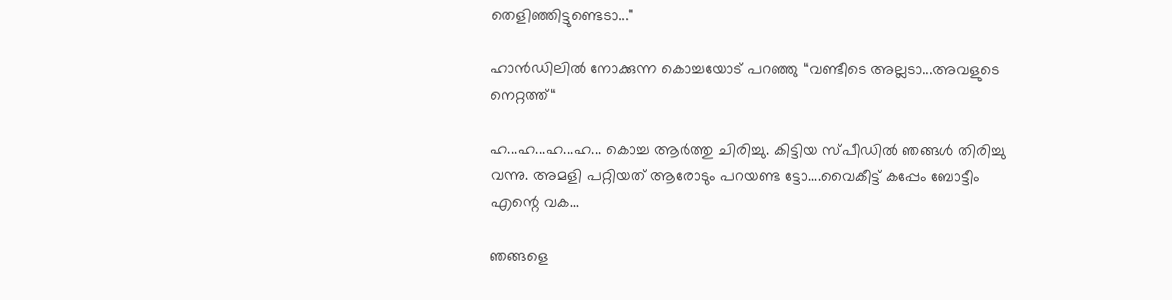തെളിഞ്ഞിട്ടുണ്ടെടാ..."

ഹാന്‍ഡിലില്‍ നോക്കുന്ന കൊച്ചയോട് പറഞ്ഞു “വണ്ടീടെ അല്ലടാ...അവളുടെ നെറ്റത്ത്“

ഹ...ഹ...ഹ...ഹ... കൊച്ച ആര്‍ത്തു ചിരിച്ചു. കിട്ടിയ സ്പീഡില്‍ ഞങ്ങള്‍ തിരിച്ചു വന്നു. അമളി പറ്റിയത് ആരോടും പറയണ്ട ട്ടോ....വൈകീട്ട് കപ്പേം ബോട്ടീം എന്റെ വക...

ഞങ്ങളെ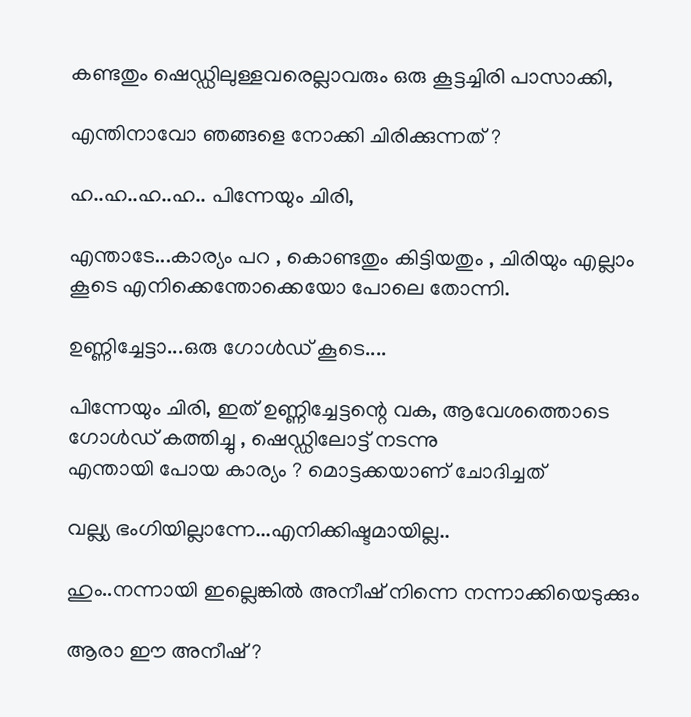കണ്ടതും ഷെഡ്ഡിലുള്ളവരെല്ലാവരും ഒരു കൂട്ടച്ചിരി പാസാക്കി,

എന്തിനാവോ ഞങ്ങളെ നോക്കി ചിരിക്കുന്നത് ?

ഹ..ഹ..ഹ..ഹ.. പിന്നേയും ചിരി,

എന്താടേ...കാര്യം പറ , കൊണ്ടതും കിട്ടിയതും , ചിരിയും എല്ലാം കൂടെ എനിക്കെന്തോക്കെയോ പോലെ തോന്നി.

ഉണ്ണിച്ചേട്ടാ...ഒരു ഗോള്‍ഡ് കൂടെ....

പിന്നേയും ചിരി, ഇത് ഉണ്ണിച്ചേട്ടന്റെ വക, ആവേശത്തൊടെ ഗോള്‍ഡ് കത്തിച്ചു , ഷെഡ്ഡിലോട്ട് നടന്നു
എന്തായി പോയ കാര്യം ? മൊട്ടക്കയാണ് ചോദിച്ചത്

വല്ല്യ ഭംഗിയില്ലാന്നേ...എനിക്കിഷ്ടമായില്ല..

ഹും..നന്നായി ഇല്ലെങ്കില്‍ അനീഷ് നിന്നെ നന്നാക്കിയെടുക്കും

ആരാ ഈ അനീഷ് ?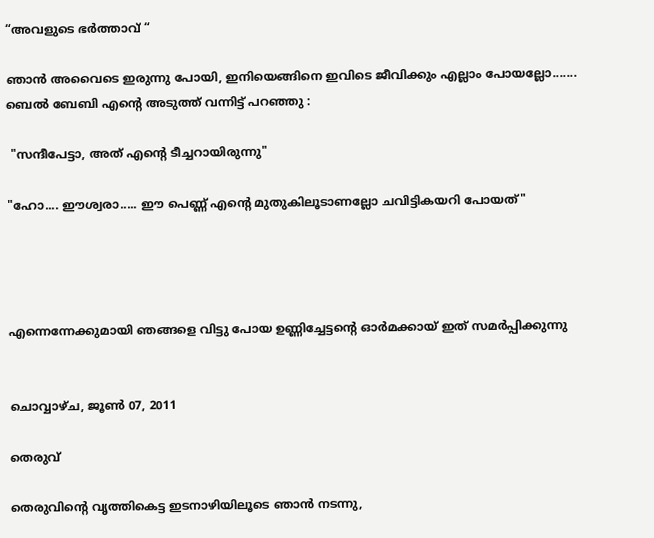“അവളുടെ ഭര്‍ത്താവ് “

ഞാന്‍ അവൈടെ ഇരുന്നു പോയി, ഇനിയെങ്ങിനെ ഇവിടെ ജീവിക്കും എല്ലാം പോയല്ലോ.......
ബെല്‍ ബേബി എന്റെ അടുത്ത് വന്നിട്ട് പറഞ്ഞു :

 "സന്ദീപേട്ടാ, അത് എന്റെ ടീച്ചറായിരുന്നു"

"ഹോ.... ഈശ്വരാ..... ഈ പെണ്ണ് എന്റെ മുതുകിലൂടാണല്ലോ ചവിട്ടികയറി പോയത്"




എന്നെന്നേക്കുമായി ഞങ്ങളെ വിട്ടു പോയ ഉണ്ണിച്ചേട്ടന്റെ ഓര്‍മക്കായ് ഇത് സമര്‍പ്പിക്കുന്നു


ചൊവ്വാഴ്ച, ജൂൺ 07, 2011

തെരുവ്

തെരുവിന്റെ വൃത്തികെട്ട ഇടനാഴിയിലൂടെ ഞാന്‍ നടന്നു,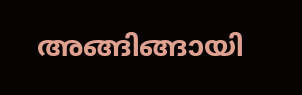അങ്ങിങ്ങായി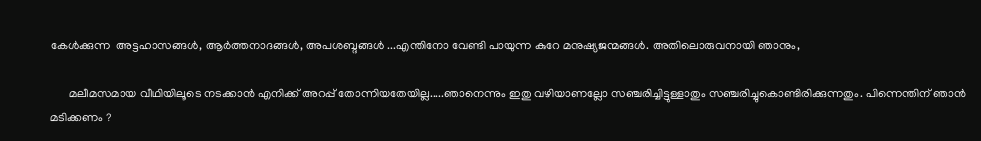കേള്‍ക്കുന്ന  അട്ടഹാസങ്ങള്‍, ആര്‍ത്തനാദങ്ങള്‍, അപശബ്ദങ്ങള്‍ ...എന്തിനോ വേണ്ടി പായുന്ന കുറേ മനുഷ്യജന്മങ്ങള്‍. അതിലൊരുവനായി ഞാനും,

      മലീമസമായ വീഥിയിലൂടെ നടക്കാന്‍ എനിക്ക് അറപ്പ് തോന്നിയതേയില്ല.....ഞാനെന്നും ഇതു വഴിയാണല്ലോ സഞ്ചരിച്ചിട്ടുള്ളാതും സഞ്ചരിച്ചുകൊണ്ടിരിക്കുന്നതും. പിന്നെന്തിന് ഞാന്‍ മടിക്കണം ?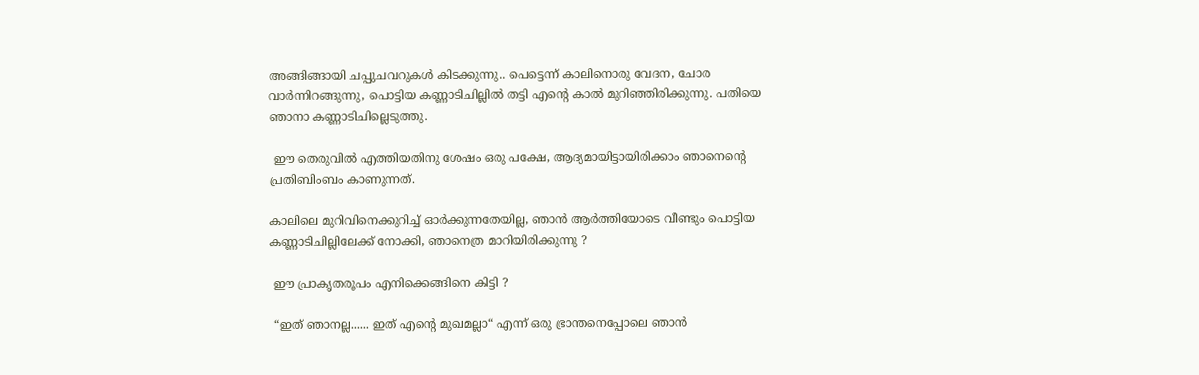അങ്ങിങ്ങായി ചപ്പുചവറുകള്‍ കിടക്കുന്നു.. പെട്ടെന്ന് കാലിനൊരു വേദന, ചോര വാര്‍ന്നിറങ്ങുന്നു, പൊട്ടിയ കണ്ണാടിചില്ലില്‍ തട്ടി എന്റെ കാല്‍ മുറിഞ്ഞിരിക്കുന്നു. പതിയെ ഞാനാ കണ്ണാടിചില്ലെടുത്തു.

 ഈ തെരുവില്‍ എത്തിയതിനു ശേഷം ഒരു പക്ഷേ, ആദ്യമായിട്ടായിരിക്കാം ഞാനെന്റെ പ്രതിബിംബം കാണുന്നത്.

കാലിലെ മുറിവിനെക്കുറിച്ച് ഓര്‍ക്കുന്നതേയില്ല, ഞാന്‍ ആര്‍ത്തിയോടെ വീണ്ടും പൊട്ടിയ കണ്ണാടിചില്ലിലേക്ക് നോക്കി, ഞാനെത്ര മാറിയിരിക്കുന്നു ?

 ഈ പ്രാകൃതരൂപം എനിക്കെങ്ങിനെ കിട്ടി ?

 “ഇത് ഞാനല്ല...... ഇത് എന്റെ മുഖമല്ലാ“ എന്ന് ഒരു ഭ്രാന്തനെപ്പോലെ ഞാന്‍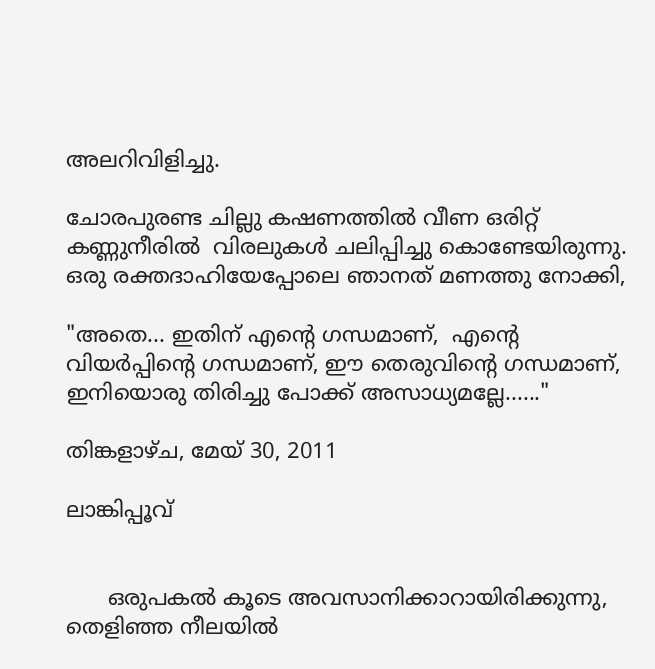അലറിവിളിച്ചു.

ചോരപുരണ്ട ചില്ലു കഷണത്തില്‍ വീണ ഒരിറ്റ് കണ്ണുനീരില്‍  വിരലുകള്‍ ചലിപ്പിച്ചു കൊണ്ടേയിരുന്നു. ഒരു രക്തദാഹിയേപ്പോലെ ഞാനത് മണത്തു നോക്കി,

"അതെ... ഇതിന് എന്റെ ഗന്ധമാണ്,  എന്റെ വിയര്‍പ്പിന്റെ ഗന്ധമാണ്, ഈ തെരുവിന്റെ ഗന്ധമാണ്,  ഇനിയൊരു തിരിച്ചു പോക്ക് അസാധ്യമല്ലേ......"

തിങ്കളാഴ്‌ച, മേയ് 30, 2011

ലാങ്കിപ്പൂവ്


      ഒരുപകല്‍ കൂടെ അവസാനിക്കാറായിരിക്കുന്നു, തെളിഞ്ഞ നീലയില്‍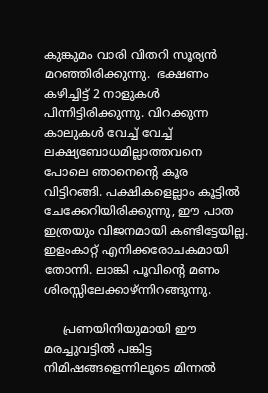കുങ്കുമം വാരി വിതറി സൂര്യന്‍ മറഞ്ഞിരിക്കുന്നു.  ഭക്ഷണം കഴിച്ചിട്ട് 2 നാളുകള്‍ പിന്നിട്ടിരിക്കുന്നു. വിറക്കുന്ന കാലുകള്‍ വേച്ച് വേച്ച് ലക്ഷ്യബോധമില്ലാത്തവനെ പോലെ ഞാനെന്റെ കൂര വിട്ടിറങ്ങി. പക്ഷികളെല്ലാം കൂട്ടില്‍ ചേക്കേറിയിരിക്കുന്നു, ഈ പാത ഇത്രയും വിജനമായി കണ്ടിട്ടേയില്ല. ഇളംകാറ്റ് എനിക്കരോചകമായി തോന്നി. ലാങ്കി പൂവിന്റെ മണം ശിരസ്സിലേക്കാഴ്ന്നിറങ്ങുന്നു.

     പ്രണയിനിയുമായി ഈ മരച്ചുവട്ടില്‍ പങ്കിട്ട നിമിഷങ്ങളെന്നിലൂടെ മിന്നല്‍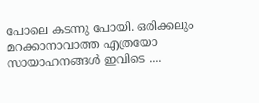പോലെ കടന്നു പോയി. ഒരിക്കലും മറക്കാനാവാത്ത എത്രയോ സായാഹനങ്ങള്‍ ഇവിടെ ....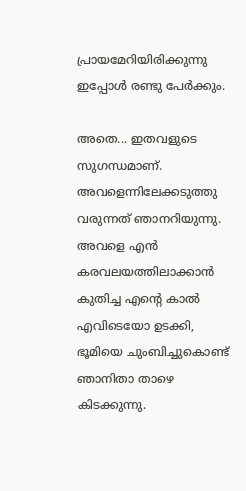പ്രായമേറിയിരിക്കുന്നു ഇപ്പോള്‍ രണ്ടു പേര്‍ക്കും.

അതെ... ഇതവളുടെ സുഗന്ധമാണ്. അവളെന്നിലേക്കടുത്തു വരുന്നത് ഞാനറിയുന്നു. അവളെ എന്‍ കരവലയത്തിലാക്കാന്‍ കുതിച്ച എന്റെ കാല്‍ എവിടെയോ ഉടക്കി, ഭൂമിയെ ചുംബിച്ചുകൊണ്ട് ഞാനിതാ താഴെ കിടക്കുന്നു.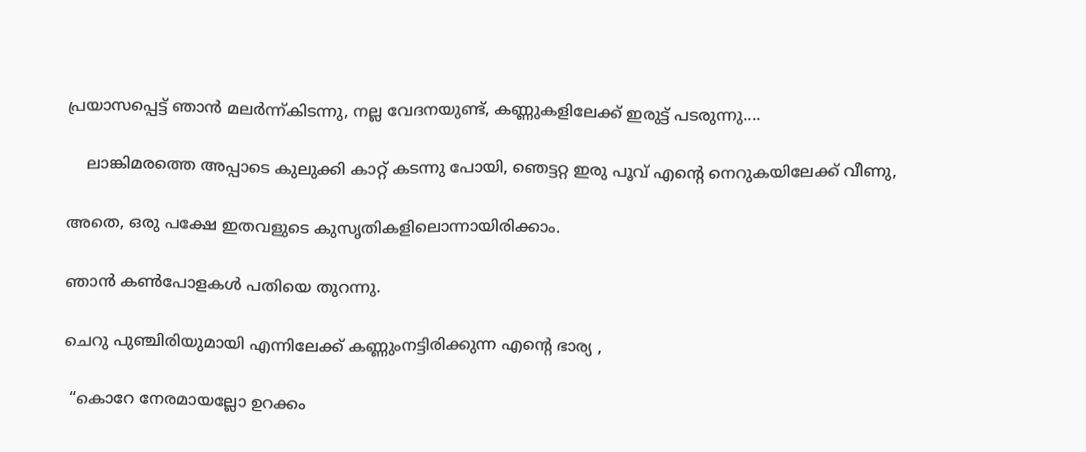പ്രയാസപ്പെട്ട് ഞാന്‍ മലര്‍ന്ന്കിടന്നു, നല്ല വേദനയുണ്ട്, കണ്ണുകളിലേക്ക് ഇരുട്ട് പടരുന്നു....

    ലാങ്കിമരത്തെ അപ്പാടെ കുലുക്കി കാറ്റ് കടന്നു പോയി, ഞെട്ടറ്റ ഇരു പൂവ് എന്റെ നെറുകയിലേക്ക് വീണു,

അതെ, ഒരു പക്ഷേ ഇതവളുടെ കുസൃതികളിലൊന്നായിരിക്കാം.

ഞാന്‍ കണ്‍പോളകള്‍ പതിയെ തുറന്നു.

ചെറു പുഞ്ചിരിയുമായി എന്നിലേക്ക് കണ്ണുംനട്ടിരിക്കുന്ന എന്റെ ഭാര്യ ,

 “കൊറേ നേരമായല്ലോ ഉറക്കം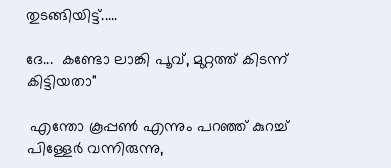തുടങ്ങിയിട്ട്.....

ദേ...  കണ്ടോ ലാങ്കി പൂവ്, മുറ്റത്ത് കിടന്ന് കിട്ടിയതാ"

 എന്തോ കൂപ്പണ്‍ എന്നും പറഞ്ഞ് കുറച്ച് പിള്ളേര്‍ വന്നിരുന്നു,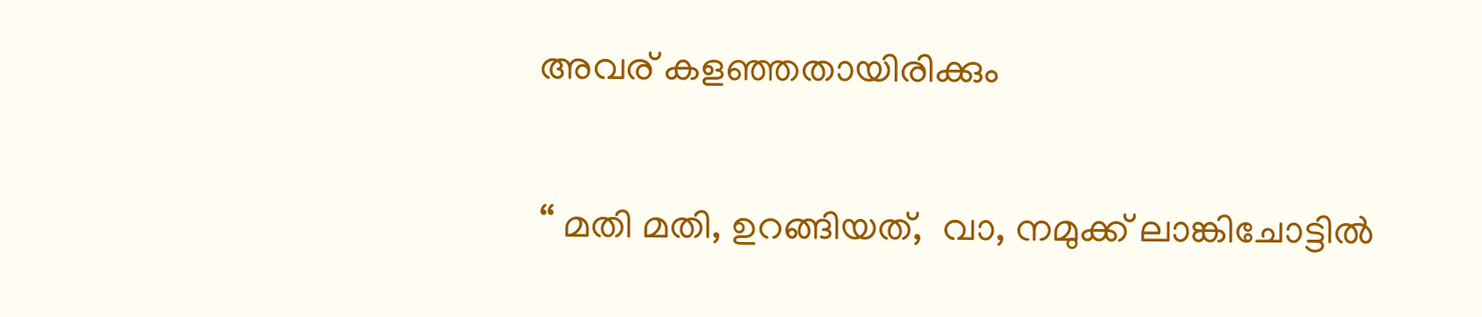അവര് കളഞ്ഞതായിരിക്കും

“ മതി മതി, ഉറങ്ങിയത്,  വാ, നമുക്ക് ലാങ്കിചോട്ടില്‍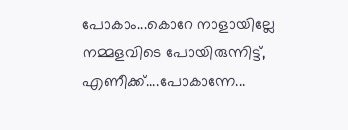പോകാം...കൊറേ നാളായില്ലേ നമ്മളവിടെ പോയിരുന്നിട്ട്, എണീക്ക്....പോകാന്നേ...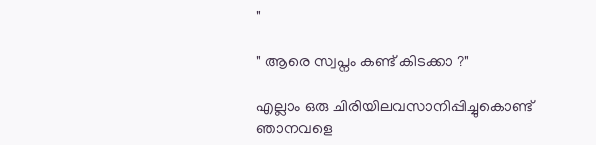"

" ആരെ സ്വപ്നം കണ്ട് കിടക്കാ ?"

എല്ലാം ഒരു ചിരിയിലവസാനിപ്പിച്ചുകൊണ്ട് ഞാനവളെ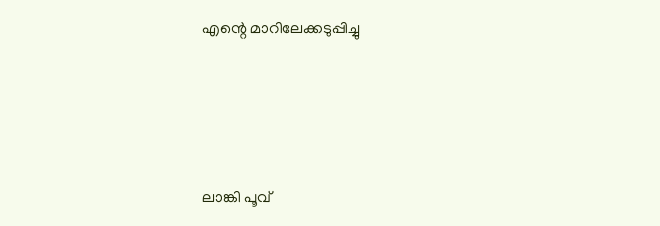എന്റെ മാറിലേക്കടുപ്പിച്ചു




ലാങ്കി പൂവ്